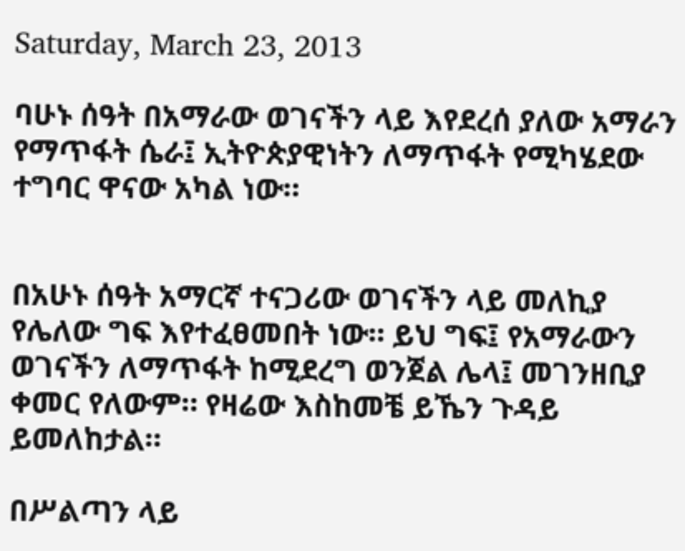Saturday, March 23, 2013

ባሁኑ ሰዓት በአማራው ወገናችን ላይ እየደረሰ ያለው አማራን የማጥፋት ሴራ፤ ኢትዮጵያዊነትን ለማጥፋት የሚካሄደው ተግባር ዋናው አካል ነው።


በአሁኑ ሰዓት አማርኛ ተናጋሪው ወገናችን ላይ መለኪያ የሌለው ግፍ እየተፈፀመበት ነው። ይህ ግፍ፤ የአማራውን ወገናችን ለማጥፋት ከሚደረግ ወንጀል ሌላ፤ መገንዘቢያ ቀመር የለውም። የዛሬው እስከመቼ ይኼን ጉዳይ ይመለከታል።

በሥልጣን ላይ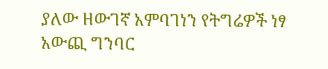ያለው ዘውገኛ አምባገነን የትግሬዎች ነፃ አውጪ ግንባር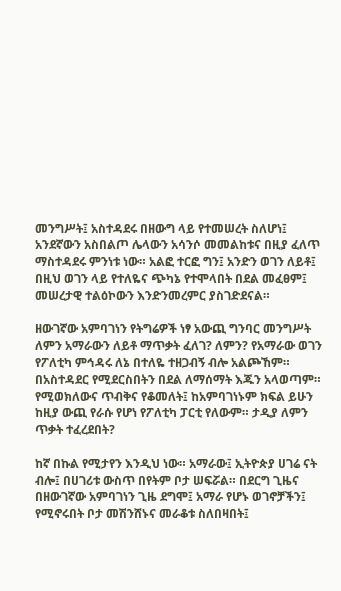መንግሥት፤ አስተዳደሩ በዘውግ ላይ የተመሠረት ስለሆነ፤ አንደኛውን አስበልጦ ሌላውን አሳንሶ መመልከቱና በዚያ ፈለጥ ማስተዳደሩ ምንነቱ ነው። አልፎ ተርፎ ግን፤ አንድን ወገን ለይቶ፤ በዚህ ወገን ላይ የተለዬና ጭካኔ የተሞላበት በደል መፈፀም፤ መሠረታዊ ተልዕኮውን እንድንመረምር ያስገድደናል።

ዘውገኛው አምባገነን የትግሬዎች ነፃ አውጪ ግንባር መንግሥት ለምን አማራውን ለይቶ ማጥቃት ፈለገ? ለምን? የአማራው ወገን የፖለቲካ ምኅዳሩ ለኔ በተለዬ ተዘጋብኝ ብሎ አልጮኸም። በአስተዳደር የሚደርስበትን በደል ለማሰማት እጁን አላወጣም። የሚወክለውና ጥብቅና የቆመለት፤ ከአምባገነኑም ክፍል ይሁን ከዚያ ውጪ የራሱ የሆነ የፖለቲካ ፓርቲ የለውም። ታዲያ ለምን ጥቃት ተፈረደበት?

ከኛ በኩል የሚታየን እንዲህ ነው። አማራው፤ ኢትዮጵያ ሀገሬ ናት ብሎ፤ በሀገሪቱ ውስጥ በየትም ቦታ ሠፍሯል። በደርግ ጊዜና በዘውገኛው አምባገነን ጊዜ ደግሞ፤ አማራ የሆኑ ወገኖቻችን፤ የሚኖሩበት ቦታ መሽንሸኑና መራቆቱ ስለበዛበት፤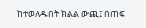ከተወለዱበት ክልል ውጪ፤ በጠፍ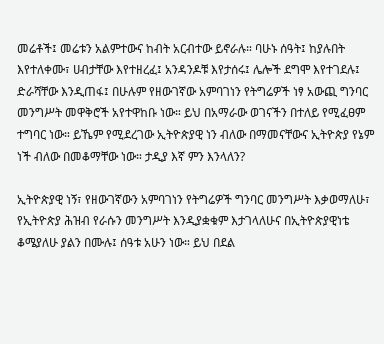መሬቶች፤ መሬቱን አልምተውና ከብት አርብተው ይኖራሉ። ባሁኑ ሰዓት፤ ከያሉበት እየተለቀሙ፣ ሀብታቸው እየተዘረፈ፤ አንዳንዶቹ እየታሰሩ፤ ሌሎች ደግሞ እየተገደሉ፤ ድራሻቸው እንዲጠፋ፤ በሁሉም የዘውገኛው አምባገነን የትግሬዎች ነፃ አውጪ ግንባር መንግሥት መዋቅሮች አየተዋከቡ ነው። ይህ በአማራው ወገናችን በተለይ የሚፈፀም ተግባር ነው። ይኼም የሚደረገው ኢትዮጵያዊ ነን ብለው በማመናቸውና ኢትዮጵያ የኔም ነች ብለው በመቆማቸው ነው። ታዲያ እኛ ምን እንላለን?

ኢትዮጵያዊ ነኝ፣ የዘውገኛውን አምባገነን የትግሬዎች ግንባር መንግሥት እቃወማለሁ፣ የኢትዮጵያ ሕዝብ የራሱን መንግሥት እንዲያቋቁም እታገላለሁና በኢትዮጵያዊነቴ ቆሜያለሁ ያልን በሙሉ፤ ሰዓቱ አሁን ነው። ይህ በደል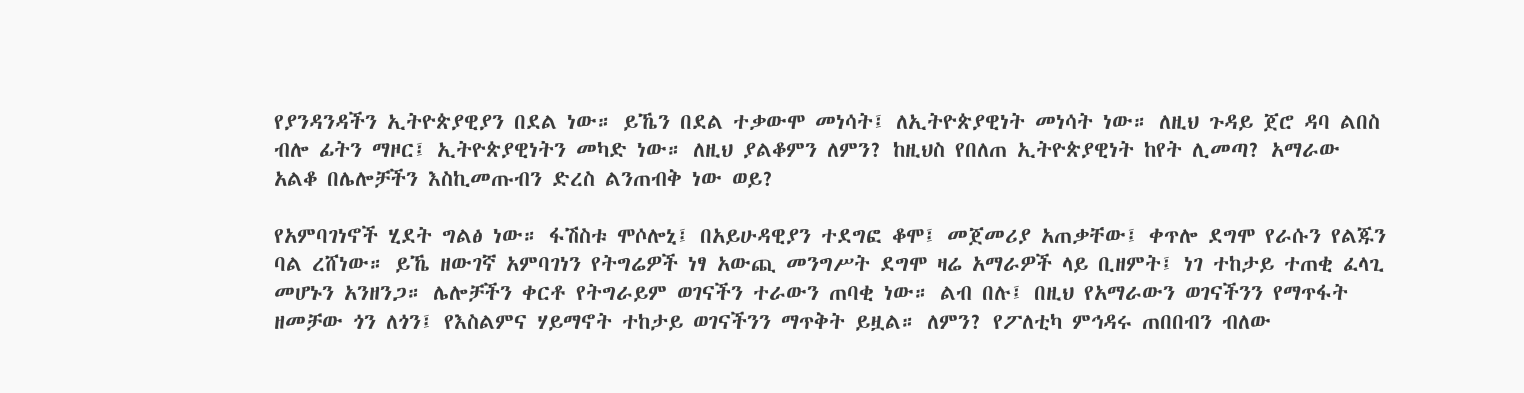የያንዳንዳችን ኢትዮጵያዊያን በደል ነው። ይኼን በደል ተቃውሞ መነሳት፤ ለኢትዮጵያዊነት መነሳት ነው። ለዚህ ጉዳይ ጀሮ ዳባ ልበስ ብሎ ፊትን ማዞር፤ ኢትዮጵያዊነትን መካድ ነው። ለዚህ ያልቆምን ለምን? ከዚህስ የበለጠ ኢትዮጵያዊነት ከየት ሊመጣ? አማራው አልቆ በሌሎቻችን እስኪመጡብን ድረስ ልንጠብቅ ነው ወይ?

የአምባገነኖች ሂደት ግልፅ ነው። ፋሽስቱ ሞሶሎኒ፤ በአይሁዳዊያን ተደግፎ ቆሞ፤ መጀመሪያ አጠቃቸው፤ ቀጥሎ ደግሞ የራሱን የልጁን ባል ረሸነው። ይኼ ዘውገኛ አምባገነን የትግሬዎች ነፃ አውጪ መንግሥት ደግሞ ዛሬ አማራዎች ላይ ቢዘምት፤ ነገ ተከታይ ተጠቂ ፈላጊ መሆኑን አንዘንጋ። ሌሎቻችን ቀርቶ የትግራይም ወገናችን ተራውን ጠባቂ ነው። ልብ በሉ፤ በዚህ የአማራውን ወገናችንን የማጥፋት ዘመቻው ጎን ለጎን፤ የእስልምና ሃይማኖት ተከታይ ወገናችንን ማጥቅት ይዟል። ለምን? የፖለቲካ ምኅዳሩ ጠበበብን ብለው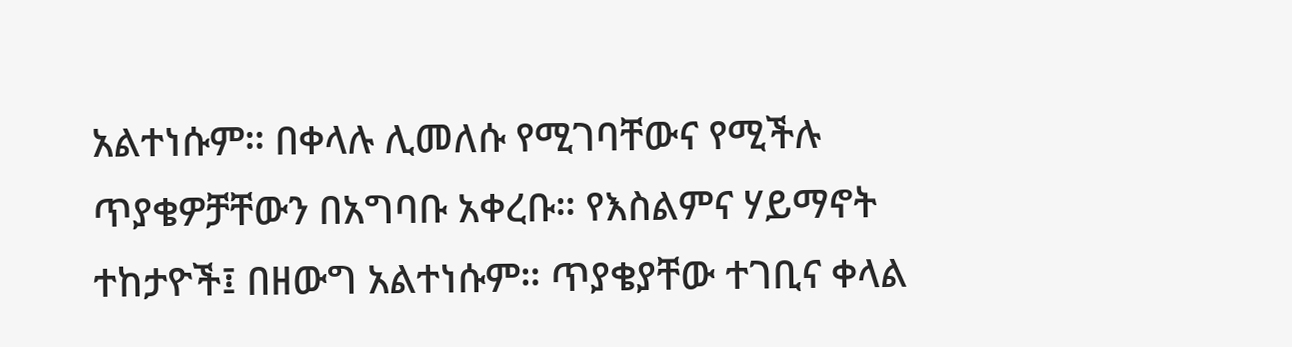አልተነሱም። በቀላሉ ሊመለሱ የሚገባቸውና የሚችሉ ጥያቄዎቻቸውን በአግባቡ አቀረቡ። የእስልምና ሃይማኖት ተከታዮች፤ በዘውግ አልተነሱም። ጥያቄያቸው ተገቢና ቀላል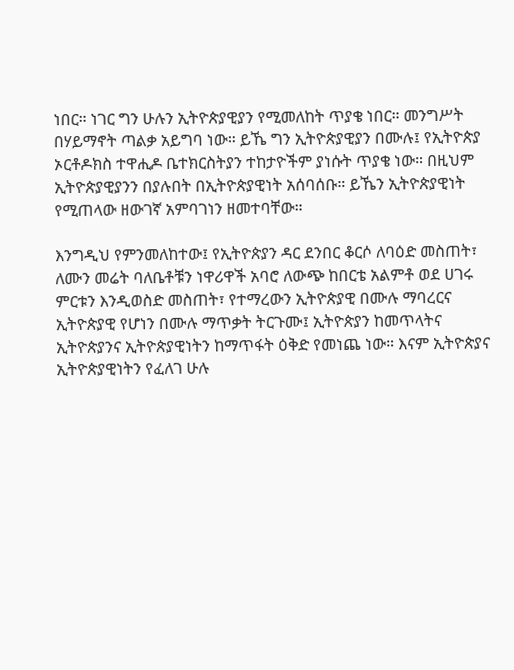ነበር። ነገር ግን ሁሉን ኢትዮጵያዊያን የሚመለከት ጥያቄ ነበር። መንግሥት በሃይማኖት ጣልቃ አይግባ ነው። ይኼ ግን ኢትዮጵያዊያን በሙሉ፤ የኢትዮጵያ ኦርቶዶክስ ተዋሒዶ ቤተክርስትያን ተከታዮችም ያነሱት ጥያቄ ነው። በዚህም ኢትዮጵያዊያንን በያሉበት በኢትዮጵያዊነት አሰባሰቡ። ይኼን ኢትዮጵያዊነት የሚጠላው ዘውገኛ አምባገነን ዘመተባቸው።

እንግዲህ የምንመለከተው፤ የኢትዮጵያን ዳር ደንበር ቆርሶ ለባዕድ መስጠት፣ ለሙን መሬት ባለቤቶቹን ነዋሪዋች አባሮ ለውጭ ከበርቴ አልምቶ ወደ ሀገሩ ምርቱን እንዲወስድ መስጠት፣ የተማረውን ኢትዮጵያዊ በሙሉ ማባረርና ኢትዮጵያዊ የሆነን በሙሉ ማጥቃት ትርጉሙ፤ ኢትዮጵያን ከመጥላትና ኢትዮጵያንና ኢትዮጵያዊነትን ከማጥፋት ዕቅድ የመነጨ ነው። እናም ኢትዮጵያና ኢትዮጵያዊነትን የፈለገ ሁሉ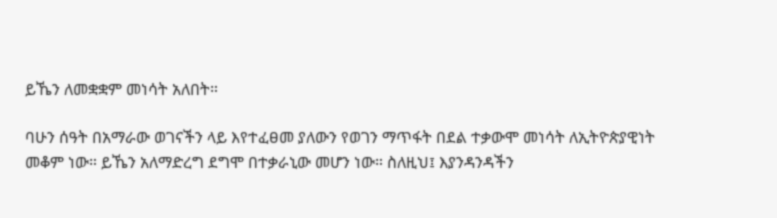ይኼን ለመቋቋም መነሳት አለበት።

ባሁን ሰዓት በአማራው ወገናችን ላይ እየተፈፀመ ያለውን የወገን ማጥፋት በደል ተቃውሞ መነሳት ለኢትዮጵያዊነት መቆም ነው። ይኼን አለማድረግ ደግሞ በተቃራኒው መሆን ነው። ስለዚህ፤ እያንዳንዳችን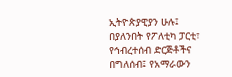ኢትዮጵያዊያን ሁሉ፤ በያለንበት የፖለቲካ ፓርቲ፣ የኅብረተሰብ ድርጅቶችና በግለሰብ፤ የአማራውን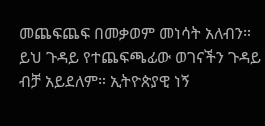መጨፍጨፍ በመቃወም መነሳት አለብን። ይህ ጉዳይ የተጨፍጫፊው ወገናችን ጉዳይ ብቻ አይደለም። ኢትዮጵያዊ ነኝ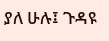ያለ ሁሉ፤ ጉዳዩ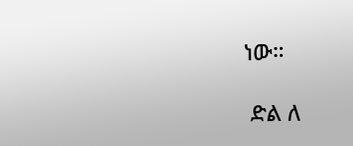ነው።

 ድል ለ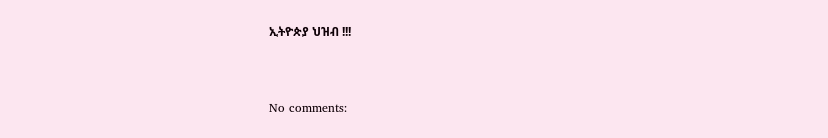ኢትዮጵያ ህዝብ !!!



No comments: